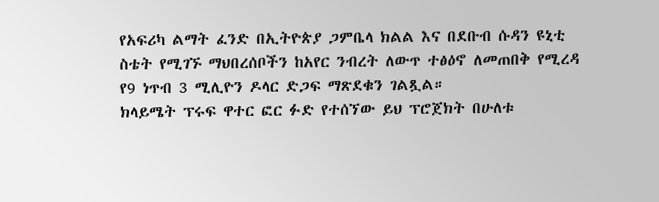የአፍሪካ ልማት ፈንድ በኢትዮጵያ ጋምቤላ ክልል እና በደቡብ ሱዳን ዩኒቲ ስቴት የሚገኙ ማህበረሰቦችን ከአየር ንብረት ለውጥ ተፅዕኖ ለመጠበቅ የሚረዳ የ9 ነጥብ 3 ሚሊዮን ዶላር ድጋፍ ማጽደቁን ገልጿል።
ክላይሜት ፕሩፍ ዋተር ፎር ፉድ የተሰኘው ይህ ፕሮጀክት በሁለቱ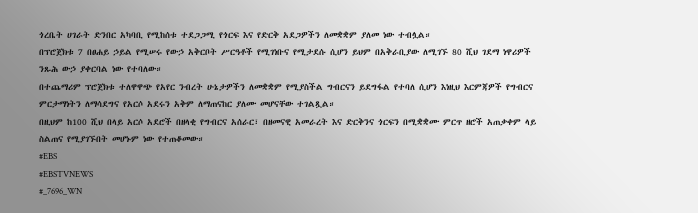ጎረቤት ሀገራት ድንበር አካባቢ የሚከሰቱ ተደጋጋሚ የጎርፍ እና የድርቅ አደጋዎችን ለመቋቋም ያለመ ነው ተብሏል።
በፕሮጀክቱ 7 በፀሐይ ኃይል የሚሠሩ የውኃ አቅርቦት ሥርዓቶች የሚገነቡና የሚታደሱ ሲሆን ይህም በአቅራቢያው ለሚገኙ 80 ሺህ ገደማ ነዋሪዎች ንጹሕ ውኃ ያቀርባል ነው የተባለው።
በተጨማሪም ፕሮጀክቱ ተለዋዋጭ የአየር ንብረት ሁኔታዎችን ለመቋቋም የሚያስችል ግብርናን ይደግፋል የተባለ ሲሆን እነዚህ እርምጃዎች የግብርና ምርታማነትን ለማሳደግና የአርሶ አደሩን አቅም ለማጠናከር ያለሙ መሆናቸው ተገልጿል።
በዚህም ከ100 ሺህ በላይ አርሶ አደሮች በዘላቂ የግብርና አሰራር፣ በዘመናዊ አመራረት እና ድርቅንና ጎርፍን በሚቋቋሙ ምርጥ ዘሮች አጠቃቀም ላይ ስልጠና የሚያገኙበት መሆኑም ነው የተጠቆመው።
#EBS
#EBSTVNEWS
#_7696_WN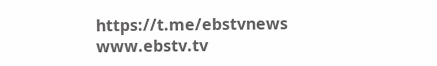https://t.me/ebstvnews
www.ebstv.tv